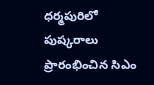ధర్మపురిలో పుష్కరాలు ప్రారంభించిన సిఎం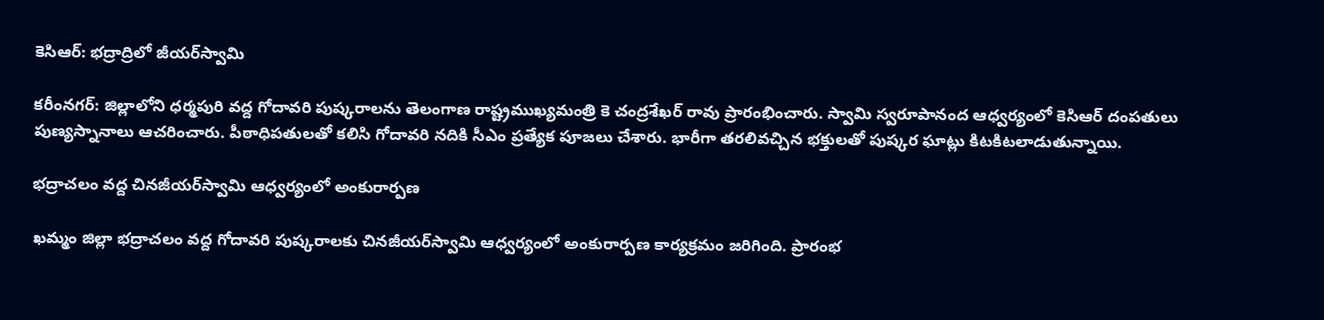కెసిఆర్: భద్రాద్రిలో జీయర్‌స్వామి

కరీంనగర్‌: జిల్లాలోని ధర్మపురి వద్ద గోదావరి పుష్కరాలను తెలంగాణ రాష్ట్రముఖ్యమంత్రి కె చంద్రశేఖర్ రావు ప్రారంభించారు. స్వామి స్వరూపానంద ఆధ్వర్యంలో కెసిఆర్ దంపతులు పుణ్యస్నానాలు ఆచరించారు. పీఠాధిపతులతో కలిసి గోదావరి నదికి సీఎం ప్రత్యేక పూజలు చేశారు. భారీగా తరలివచ్చిన భక్తులతో పుష్కర ఘాట్లు కిటకిటలాడుతున్నాయి.

భద్రాచలం వద్ద చినజీయర్‌స్వామి ఆధ్వర్యంలో అంకురార్పణ

ఖమ్మం జిల్లా భద్రాచలం వద్ద గోదావరి పుష్కరాలకు చినజీయర్‌స్వామి ఆధ్వర్యంలో అంకురార్పణ కార్యక్రమం జరిగింది. ప్రారంభ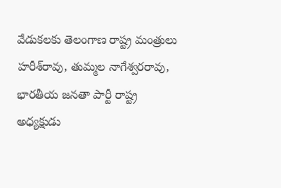వేడుకలకు తెలంగాణ రాష్ట్ర మంత్రులు హరీశ్‌రావు, తుమ్మల నాగేశ్వరరావు, భారతీయ జనతా పార్టీ రాష్ట్ర అధ్యక్షుడు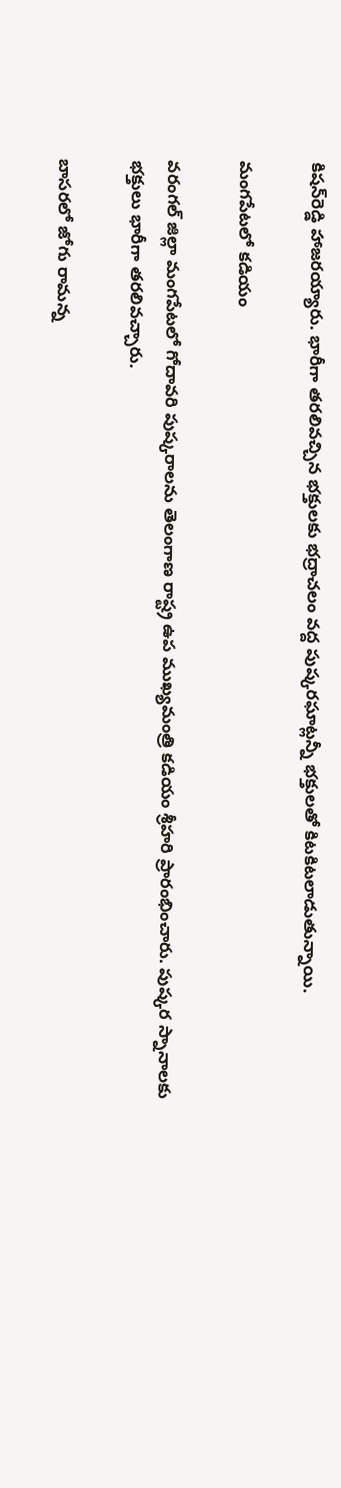కిషన్‌రెడ్డి హాజరయ్యారు. భారీగా తరలివచ్చిన భక్తులకు భద్రాచలం వద్ద పుష్కరఘాట్లన్నీ భక్తులతో కిటకిటలాడుతున్నాయి.

మంగపేటలో కడియం

వరంగల్‌ జిల్లా మంగపేటలో గోదావరి పుష్కరాలను తెలంగాణ రాష్ట్ర ఉప ముఖ్యమంత్రి కడియం శ్రీహరి ప్రారంభించారు. పుష్కర స్నానాలకు భక్తులు భారీగా తరలివచ్చారు.

బాసరలో జోగు రామన్న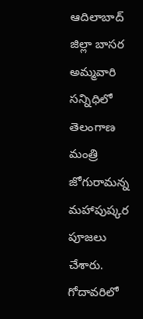ఆదిలాబాద్‌ జిల్లా బాసర అమ్మవారి సన్నిధిలో తెలంగాణ మంత్రి జోగురామన్న మహాపుష్కర పూజలు చేశారు. గోదావరిలో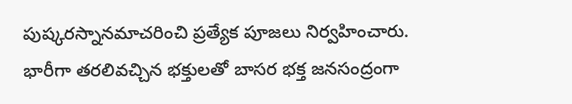పుష్కరస్నానమాచరించి ప్రత్యేక పూజలు నిర్వహించారు. భారీగా తరలివచ్చిన భక్తులతో బాసర భక్త జనసంద్రంగా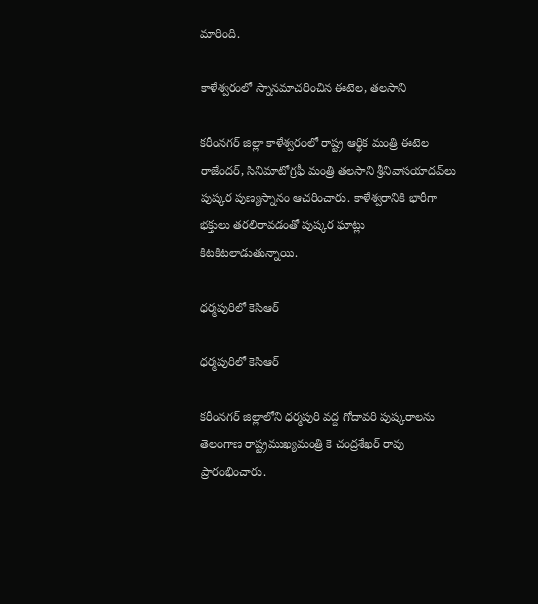మారింది.

కాళేశ్వరంలో స్నానమాచరించిన ఈటెల, తలసాని

కరీంనగర్ జిల్లా కాళేశ్వరంలో రాష్ట్ర ఆర్థిక మంత్రి ఈటెల రాజేందర్, సినిమాటోగ్రఫీ మంత్రి తలసాని శ్రీనివాసయాదవ్‌లు పుష్కర పుణ్యస్నానం ఆచరించారు. కాళేశ్వరానికి భారీగా భక్తులు తరలిరావడంతో పుష్కర ఘాట్లు కిటకిటలాడుతున్నాయి.

ధర్మపురిలో కెసిఆర్

ధర్మపురిలో కెసిఆర్

కరీంనగర్ జిల్లాలోని ధర్మపురి వద్ద గోదావరి పుష్కరాలను తెలంగాణ రాష్ట్రముఖ్యమంత్రి కె చంద్రశేఖర్ రావు ప్రారంభించారు.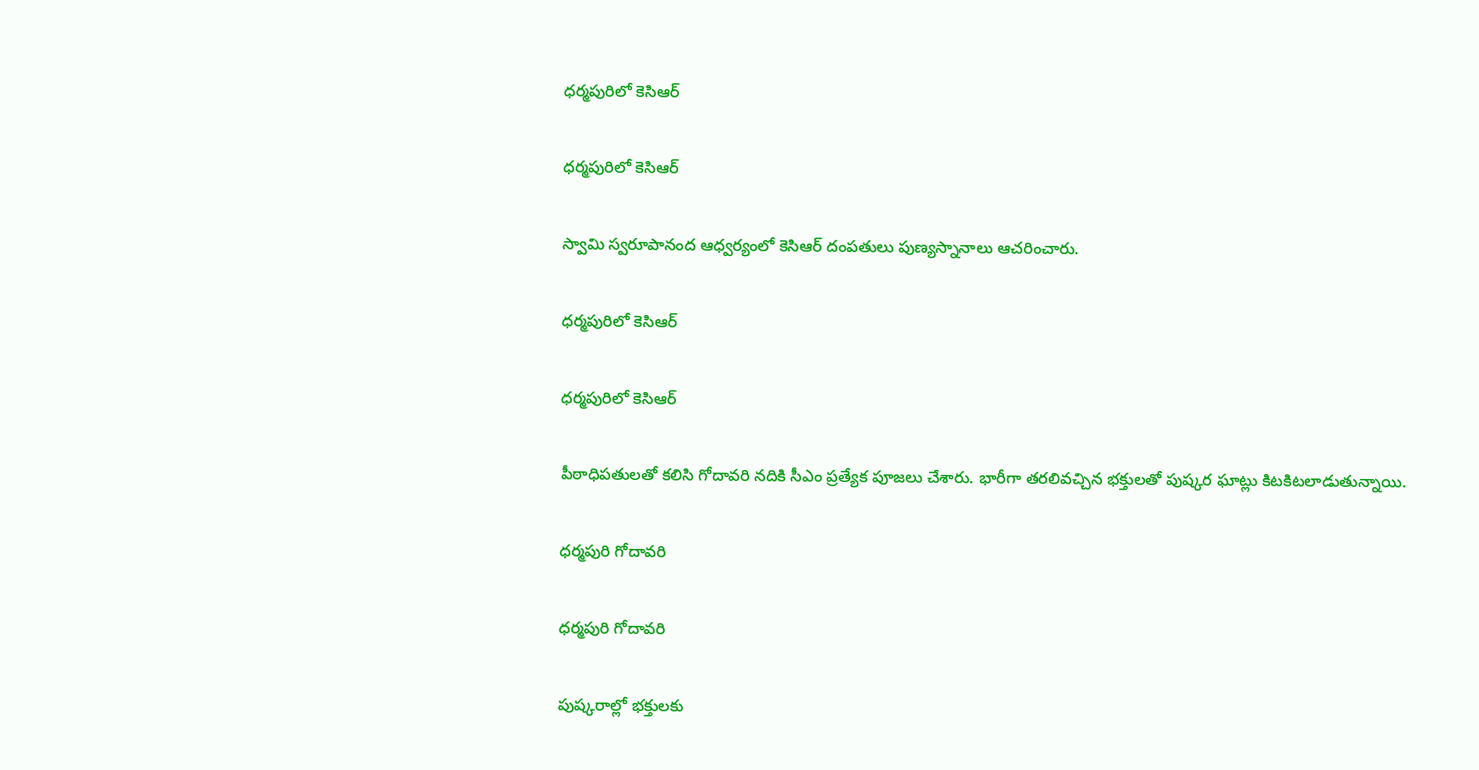ధర్మపురిలో కెసిఆర్

ధర్మపురిలో కెసిఆర్

స్వామి స్వరూపానంద ఆధ్వర్యంలో కెసిఆర్ దంపతులు పుణ్యస్నానాలు ఆచరించారు.

ధర్మపురిలో కెసిఆర్

ధర్మపురిలో కెసిఆర్

పీఠాధిపతులతో కలిసి గోదావరి నదికి సీఎం ప్రత్యేక పూజలు చేశారు. భారీగా తరలివచ్చిన భక్తులతో పుష్కర ఘాట్లు కిటకిటలాడుతున్నాయి.

ధర్మపురి గోదావరి

ధర్మపురి గోదావరి

పుష్కరాల్లో భక్తులకు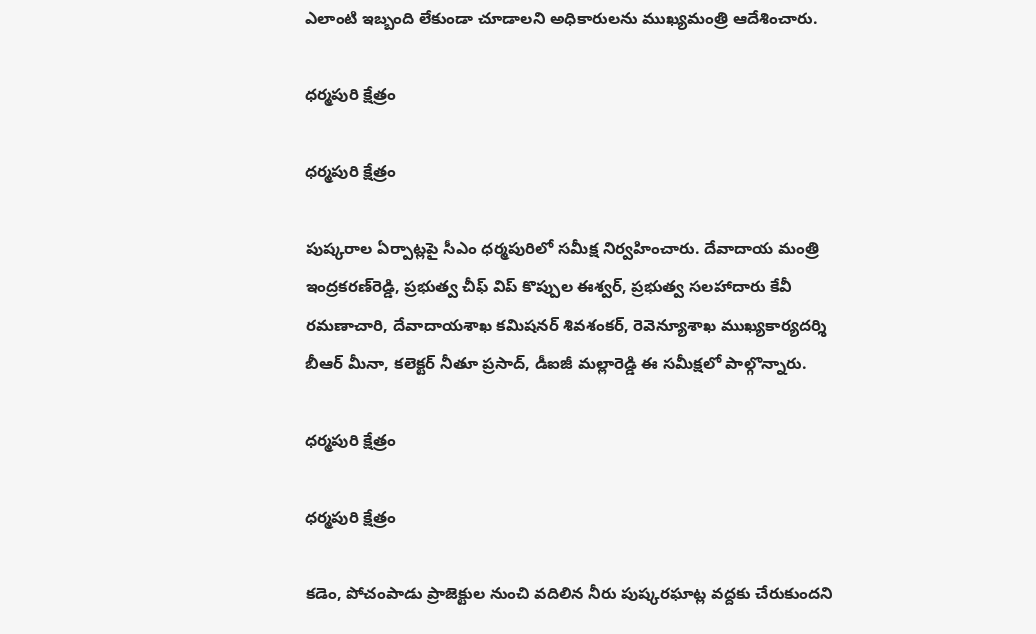ఎలాంటి ఇబ్బంది లేకుండా చూడాలని అధికారులను ముఖ్యమంత్రి ఆదేశించారు.

ధర్మపురి క్షేత్రం

ధర్మపురి క్షేత్రం

పుష్కరాల ఏర్పాట్లపై సీఎం ధర్మపురిలో సమీక్ష నిర్వహించారు. దేవాదాయ మంత్రి ఇంద్రకరణ్‌రెడ్డి, ప్రభుత్వ చీఫ్ విప్ కొప్పుల ఈశ్వర్, ప్రభుత్వ సలహాదారు కేవీ రమణాచారి, దేవాదాయశాఖ కమిషనర్ శివశంకర్, రెవెన్యూశాఖ ముఖ్యకార్యదర్శి బీఆర్ మీనా, కలెక్టర్ నీతూ ప్రసాద్, డీఐజీ మల్లారెడ్డి ఈ సమీక్షలో పాల్గొన్నారు.

ధర్మపురి క్షేత్రం

ధర్మపురి క్షేత్రం

కడెం, పోచంపాడు ప్రాజెక్టుల నుంచి వదిలిన నీరు పుష్కరఘాట్ల వద్దకు చేరుకుందని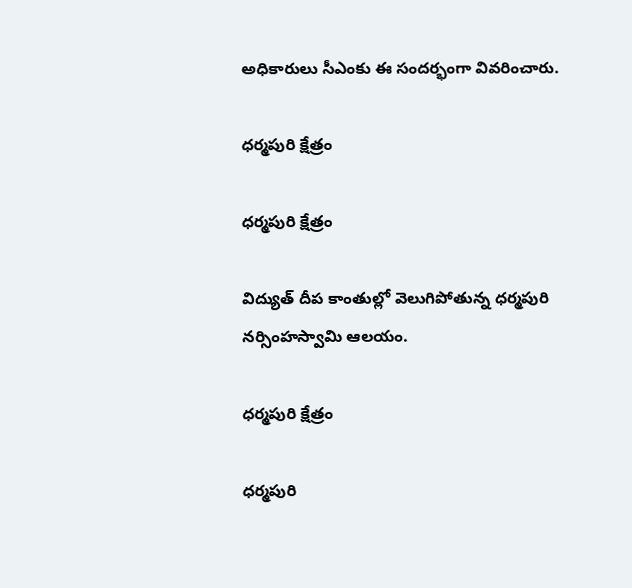అధికారులు సీఎంకు ఈ సందర్భంగా వివరించారు.

ధర్మపురి క్షేత్రం

ధర్మపురి క్షేత్రం

విద్యుత్ దీప కాంతుల్లో వెలుగిపోతున్న ధర్మపురి నర్సింహస్వామి ఆలయం.

ధర్మపురి క్షేత్రం

ధర్మపురి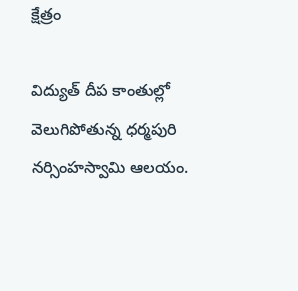క్షేత్రం

విద్యుత్ దీప కాంతుల్లో వెలుగిపోతున్న ధర్మపురి నర్సింహస్వామి ఆలయం.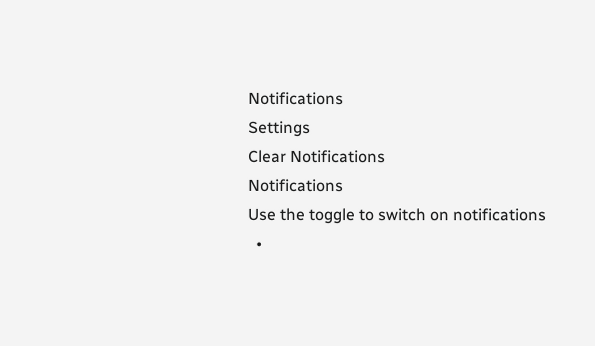Notifications
Settings
Clear Notifications
Notifications
Use the toggle to switch on notifications
  •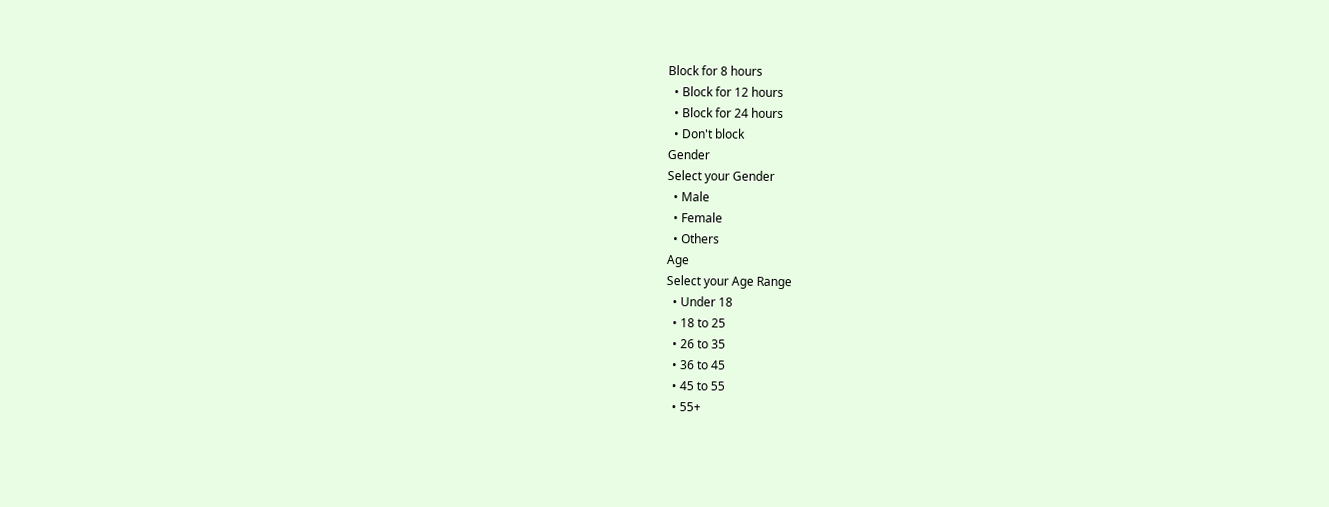Block for 8 hours
  • Block for 12 hours
  • Block for 24 hours
  • Don't block
Gender
Select your Gender
  • Male
  • Female
  • Others
Age
Select your Age Range
  • Under 18
  • 18 to 25
  • 26 to 35
  • 36 to 45
  • 45 to 55
  • 55+